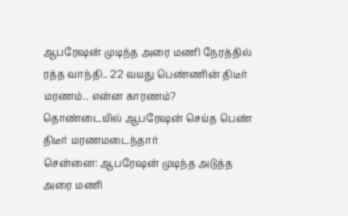ஆபரேஷன் முடிந்த அரை மணி நேரத்தில் ரத்த வாந்தி.. 22 வயது பெண்ணின் திடீர் மரணம்.. என்ன காரணம்?
தொண்டையில் ஆபரேஷன் செய்த பெண் திடீர் மரணமடைந்தார்
சென்னை: ஆபரேஷன் முடிந்த அடுத்த அரை மணி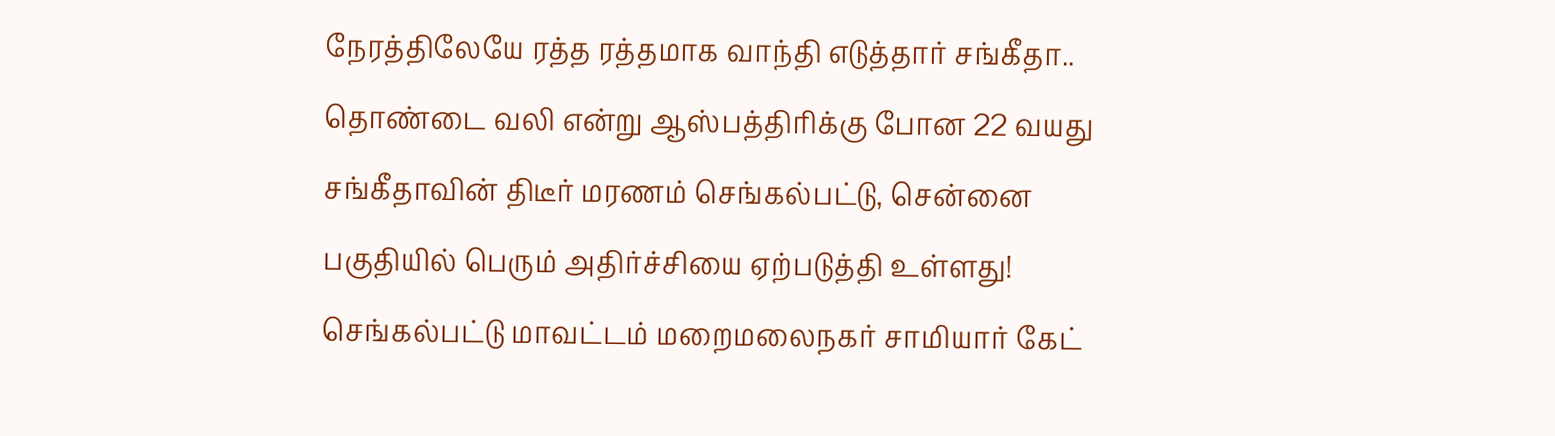நேரத்திலேயே ரத்த ரத்தமாக வாந்தி எடுத்தார் சங்கீதா.. தொண்டை வலி என்று ஆஸ்பத்திரிக்கு போன 22 வயது சங்கீதாவின் திடீர் மரணம் செங்கல்பட்டு, சென்னை பகுதியில் பெரும் அதிர்ச்சியை ஏற்படுத்தி உள்ளது!
செங்கல்பட்டு மாவட்டம் மறைமலைநகர் சாமியார் கேட்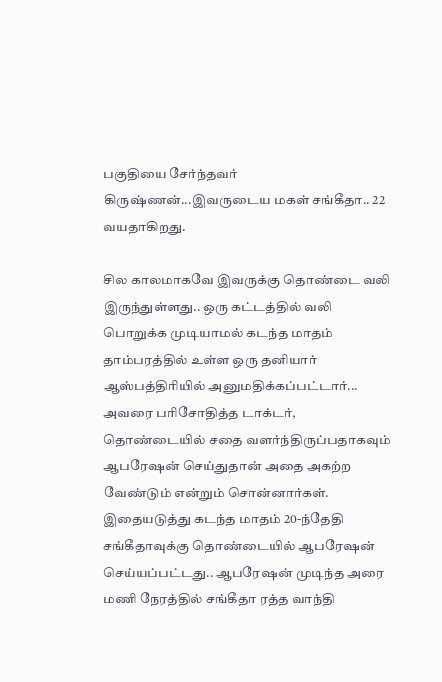பகுதியை சேர்ந்தவர் கிருஷ்ணன்...இவருடைய மகள் சங்கீதா.. 22 வயதாகிறது.

சில காலமாகவே இவருக்கு தொண்டை வலி இருந்துள்ளது.. ஒரு கட்டத்தில் வலி பொறுக்க முடியாமல் கடந்த மாதம் தாம்பரத்தில் உள்ள ஒரு தனியார் ஆஸ்பத்திரியில் அனுமதிக்கப்பட்டார்... அவரை பரிசோதித்த டாக்டர், தொண்டையில் சதை வளர்ந்திருப்பதாகவும் ஆபரேஷன் செய்துதான் அதை அகற்ற வேண்டும் என்றும் சொன்னார்கள்.
இதையடுத்து கடந்த மாதம் 20-ந்தேதி சங்கீதாவுக்கு தொண்டையில் ஆபரேஷன் செய்யப்பட்டது.. ஆபரேஷன் முடிந்த அரை மணி நேரத்தில் சங்கீதா ரத்த வாந்தி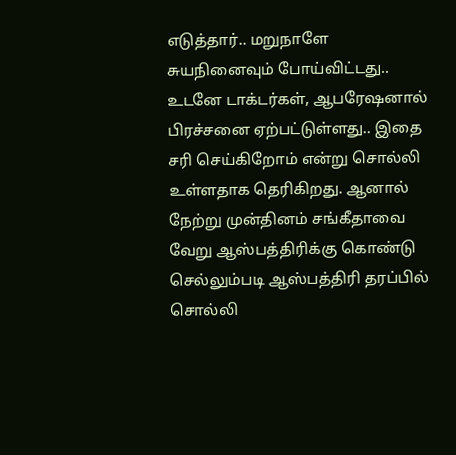எடுத்தார்.. மறுநாளே சுயநினைவும் போய்விட்டது.. உடனே டாக்டர்கள், ஆபரேஷனால் பிரச்சனை ஏற்பட்டுள்ளது.. இதை சரி செய்கிறோம் என்று சொல்லி உள்ளதாக தெரிகிறது. ஆனால் நேற்று முன்தினம் சங்கீதாவை வேறு ஆஸ்பத்திரிக்கு கொண்டு செல்லும்படி ஆஸ்பத்திரி தரப்பில் சொல்லி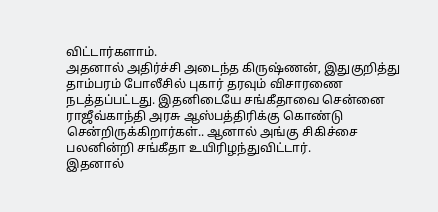விட்டார்களாம்.
அதனால் அதிர்ச்சி அடைந்த கிருஷ்ணன், இதுகுறித்து தாம்பரம் போலீசில் புகார் தரவும் விசாரணை நடத்தப்பட்டது. இதனிடையே சங்கீதாவை சென்னை ராஜீவ்காந்தி அரசு ஆஸ்பத்திரிக்கு கொண்டு சென்றிருக்கிறார்கள்.. ஆனால் அங்கு சிகிச்சை பலனின்றி சங்கீதா உயிரிழந்துவிட்டார்.
இதனால்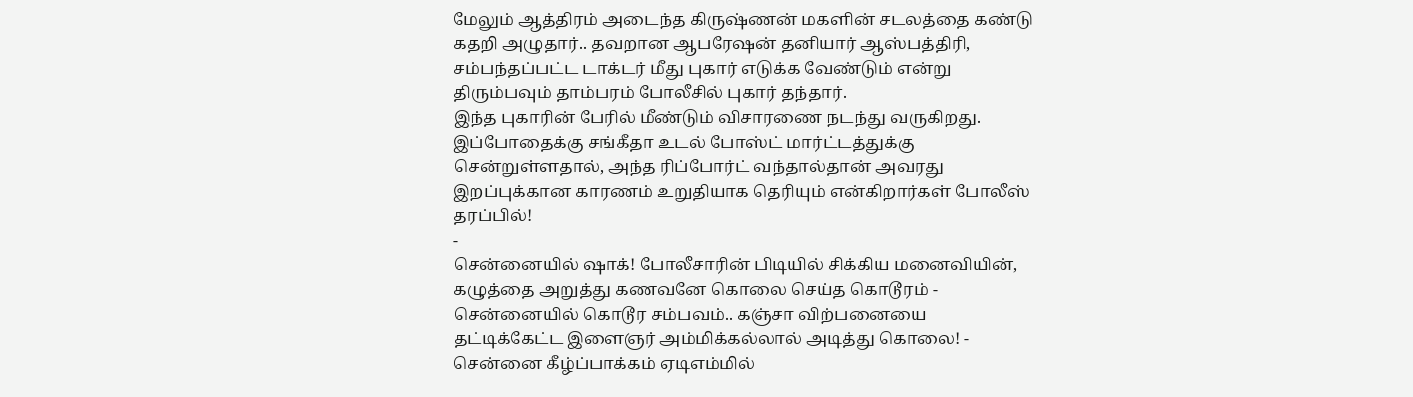மேலும் ஆத்திரம் அடைந்த கிருஷ்ணன் மகளின் சடலத்தை கண்டு கதறி அழுதார்.. தவறான ஆபரேஷன் தனியார் ஆஸ்பத்திரி, சம்பந்தப்பட்ட டாக்டர் மீது புகார் எடுக்க வேண்டும் என்று திரும்பவும் தாம்பரம் போலீசில் புகார் தந்தார்.
இந்த புகாரின் பேரில் மீண்டும் விசாரணை நடந்து வருகிறது. இப்போதைக்கு சங்கீதா உடல் போஸ்ட் மார்ட்டத்துக்கு சென்றுள்ளதால், அந்த ரிப்போர்ட் வந்தால்தான் அவரது இறப்புக்கான காரணம் உறுதியாக தெரியும் என்கிறார்கள் போலீஸ் தரப்பில்!
-
சென்னையில் ஷாக்! போலீசாரின் பிடியில் சிக்கிய மனைவியின், கழுத்தை அறுத்து கணவனே கொலை செய்த கொடூரம் -
சென்னையில் கொடூர சம்பவம்.. கஞ்சா விற்பனையை தட்டிக்கேட்ட இளைஞர் அம்மிக்கல்லால் அடித்து கொலை! -
சென்னை கீழ்ப்பாக்கம் ஏடிஎம்மில்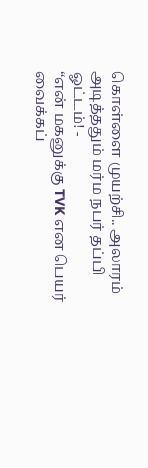கொள்ளை முயற்சி.. அலாரம் அடித்ததும் மர்ம நபர் தப்பி ஓட்டம்! -
“என் மகனுக்கு TVK என பெயர் வைக்கப்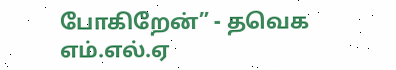போகிறேன்” - தவெக எம்.எல்.ஏ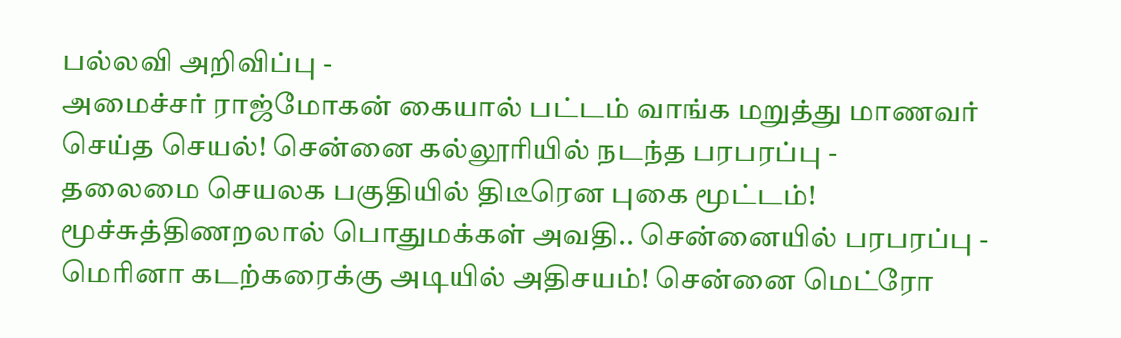பல்லவி அறிவிப்பு -
அமைச்சர் ராஜ்மோகன் கையால் பட்டம் வாங்க மறுத்து மாணவர் செய்த செயல்! சென்னை கல்லூரியில் நடந்த பரபரப்பு -
தலைமை செயலக பகுதியில் திடீரென புகை மூட்டம்! மூச்சுத்திணறலால் பொதுமக்கள் அவதி.. சென்னையில் பரபரப்பு -
மெரினா கடற்கரைக்கு அடியில் அதிசயம்! சென்னை மெட்ரோ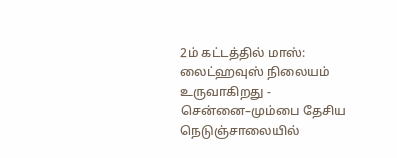2ம் கட்டத்தில் மாஸ்: லைட்ஹவுஸ் நிலையம் உருவாகிறது -
சென்னை–மும்பை தேசிய நெடுஞ்சாலையில்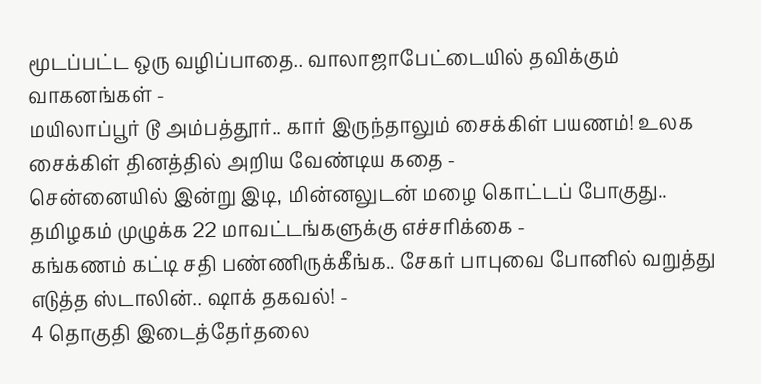மூடப்பட்ட ஒரு வழிப்பாதை.. வாலாஜாபேட்டையில் தவிக்கும் வாகனங்கள் -
மயிலாப்பூர் டூ அம்பத்தூர்.. கார் இருந்தாலும் சைக்கிள் பயணம்! உலக சைக்கிள் தினத்தில் அறிய வேண்டிய கதை -
சென்னையில் இன்று இடி, மின்னலுடன் மழை கொட்டப் போகுது.. தமிழகம் முழுக்க 22 மாவட்டங்களுக்கு எச்சரிக்கை -
கங்கணம் கட்டி சதி பண்ணிருக்கீங்க.. சேகர் பாபுவை போனில் வறுத்து எடுத்த ஸ்டாலின்.. ஷாக் தகவல்! -
4 தொகுதி இடைத்தேர்தலை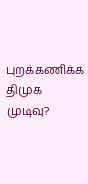புறக்கணிக்க திமுக முடிவு?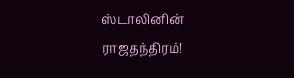ஸ்டாலினின் ராஜதந்திரம்!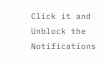Click it and Unblock the Notifications